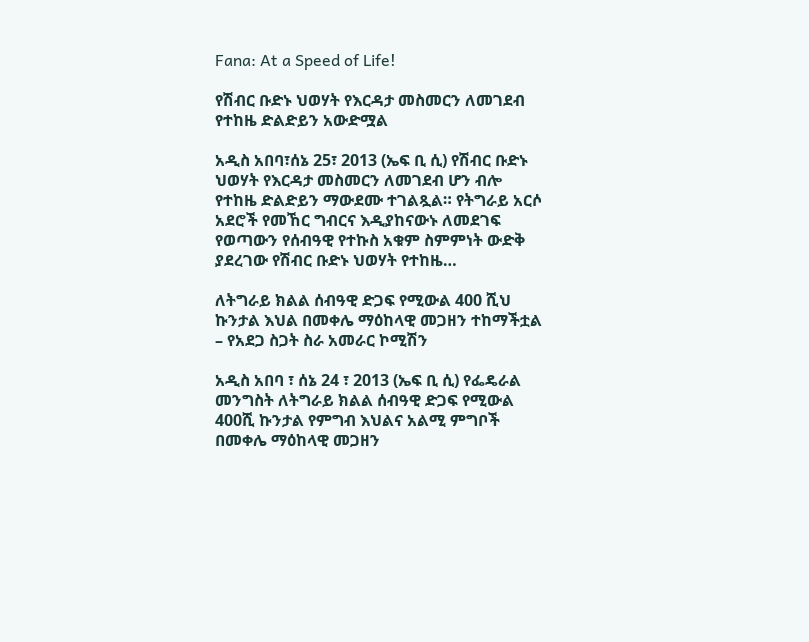Fana: At a Speed of Life!

የሽብር ቡድኑ ህወሃት የእርዳታ መስመርን ለመገደብ የተከዜ ድልድይን አውድሟል

አዲስ አበባ፣ሰኔ 25፣ 2013 (ኤፍ ቢ ሲ) የሽብር ቡድኑ ህወሃት የእርዳታ መስመርን ለመገደብ ሆን ብሎ የተከዜ ድልድይን ማውደሙ ተገልጿል። የትግራይ አርሶ አደሮች የመኸር ግብርና እዲያከናውኑ ለመደገፍ የወጣውን የሰብዓዊ የተኩስ አቁም ስምምነት ውድቅ ያደረገው የሽብር ቡድኑ ህወሃት የተከዜ…

ለትግራይ ክልል ሰብዓዊ ድጋፍ የሚውል 400 ሺህ  ኩንታል እህል በመቀሌ ማዕከላዊ መጋዘን ተከማችቷል – የአደጋ ስጋት ስራ አመራር ኮሚሽን

አዲስ አበባ ፣ ሰኔ 24 ፣ 2013 (ኤፍ ቢ ሲ) የፌዴራል መንግስት ለትግራይ ክልል ሰብዓዊ ድጋፍ የሚውል 400ሺ ኩንታል የምግብ እህልና አልሚ ምግቦች በመቀሌ ማዕከላዊ መጋዘን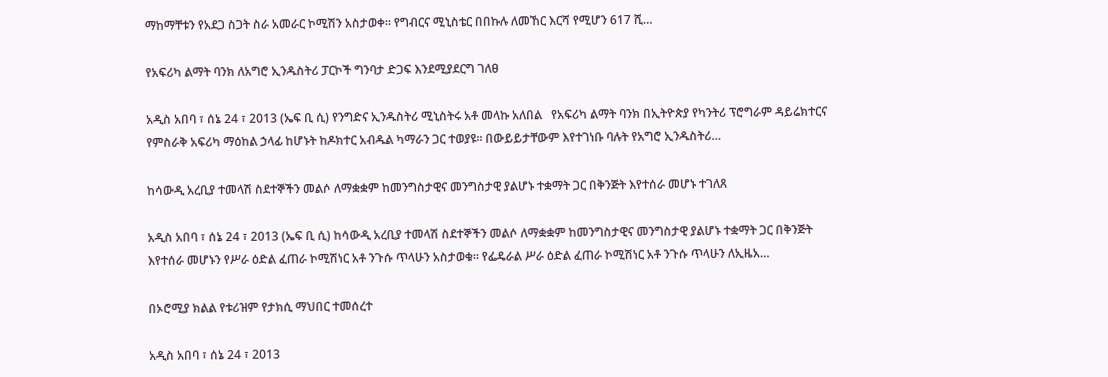ማከማቸቱን የአደጋ ስጋት ስራ አመራር ኮሚሽን አስታወቀ። የግብርና ሚኒስቴር በበኩሉ ለመኸር እርሻ የሚሆን 617 ሺ…

የአፍሪካ ልማት ባንክ ለአግሮ ኢንዱስትሪ ፓርኮች ግንባታ ድጋፍ እንደሚያደርግ ገለፀ

አዲስ አበባ ፣ ሰኔ 24 ፣ 2013 (ኤፍ ቢ ሲ) የንግድና ኢንዱስትሪ ሚኒስትሩ አቶ መላኩ አለበል   የአፍሪካ ልማት ባንክ በኢትዮጵያ የካንትሪ ፕሮግራም ዳይሬክተርና የምስራቅ አፍሪካ ማዕከል ኃላፊ ከሆኑት ከዶክተር አብዱል ካማራን ጋር ተወያዩ። በውይይታቸውም እየተገነቡ ባሉት የአግሮ ኢንዱስትሪ…

ከሳውዲ አረቢያ ተመላሽ ስደተኞችን መልሶ ለማቋቋም ከመንግስታዊና መንግስታዊ ያልሆኑ ተቋማት ጋር በቅንጅት እየተሰራ መሆኑ ተገለጸ

አዲስ አበባ ፣ ሰኔ 24 ፣ 2013 (ኤፍ ቢ ሲ) ከሳውዲ አረቢያ ተመላሽ ስደተኞችን መልሶ ለማቋቋም ከመንግስታዊና መንግስታዊ ያልሆኑ ተቋማት ጋር በቅንጅት እየተሰራ መሆኑን የሥራ ዕድል ፈጠራ ኮሚሽነር አቶ ንጉሱ ጥላሁን አስታወቁ። የፌዴራል ሥራ ዕድል ፈጠራ ኮሚሽነር አቶ ንጉሱ ጥላሁን ለኢዜአ…

በኦሮሚያ ክልል የቱሪዝም የታክሲ ማህበር ተመሰረተ

አዲስ አበባ ፣ ሰኔ 24 ፣ 2013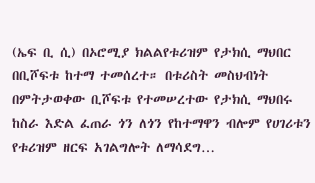(ኤፍ ቢ ሲ) በኦሮሚያ ክልልየቱሪዝም የታክሲ ማህበር በቢሾፍቱ ከተማ ተመሰረተ። በቱሪስት መስህብነት በምትታወቀው ቢሾፍቱ የተመሠረተው የታክሲ ማህበሩ ከስራ እድል ፈጠራ ጎን ለጎን የከተማዋን ብሎም የሀገሪቱን የቱሪዝም ዘርፍ አገልግሎት ለማሳደግ…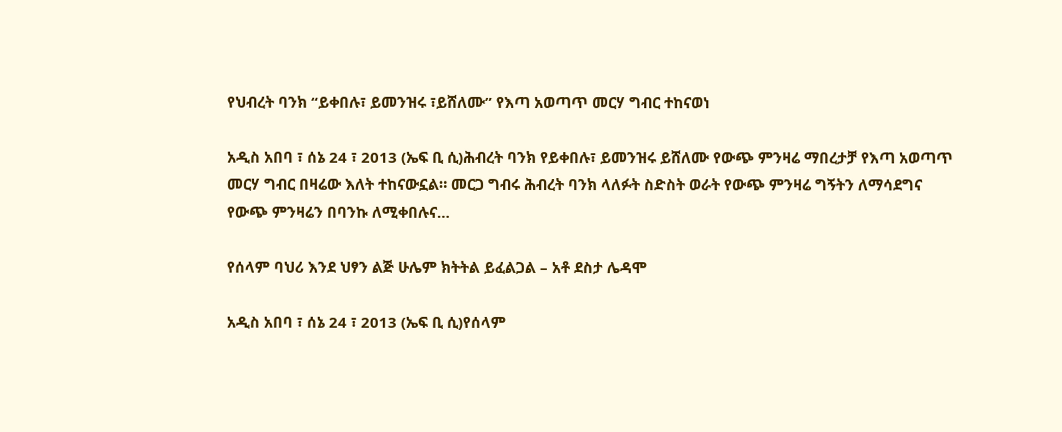የህብረት ባንክ “ይቀበሉ፣ ይመንዝሩ ፣ይሸለሙ” የእጣ አወጣጥ መርሃ ግብር ተከናወነ

አዲስ አበባ ፣ ሰኔ 24 ፣ 2013 (ኤፍ ቢ ሲ)ሕብረት ባንክ የይቀበሉ፣ ይመንዝሩ ይሸለሙ የውጭ ምንዛሬ ማበረታቻ የእጣ አወጣጥ መርሃ ግብር በዛሬው እለት ተከናውኗል። መርጋ ግብሩ ሕብረት ባንክ ላለፉት ስድስት ወራት የውጭ ምንዛሬ ግኝትን ለማሳደግና የውጭ ምንዛሬን በባንኩ ለሚቀበሉና…

የሰላም ባህሪ እንደ ህፃን ልጅ ሁሌም ክትትል ይፈልጋል – አቶ ደስታ ሌዳሞ

አዲስ አበባ ፣ ሰኔ 24 ፣ 2013 (ኤፍ ቢ ሲ)የሰላም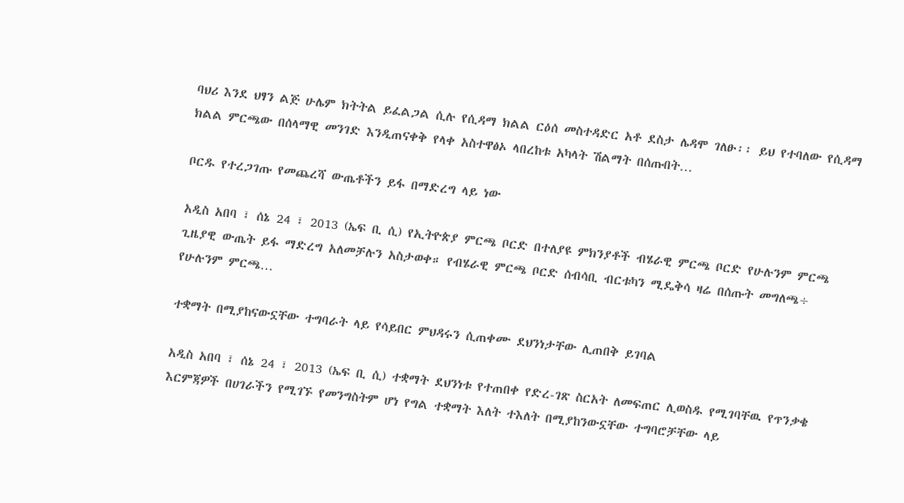ባህሪ እንደ ህፃን ልጅ ሁሌም ክትትል ይፈልጋል ሲሉ የሲዳማ ክልል ርዕሰ መስተዳድር አቶ ደስታ ሌዳሞ ገለፁ፡፡ ይህ የተባለው የሲዳማ ክልል ምርጫው በሰላማዊ መንገድ እንዲጠናቀቅ የላቀ አስተዋፅኦ ላበረከቱ አካላት ሽልማት በሰጡበት…

ቦርዱ የተረጋገጡ የመጨረሻ ውጤቶችን ይፋ በማድረግ ላይ ነው

አዲስ አበባ ፣ ሰኔ 24 ፣ 2013 (ኤፍ ቢ ሲ) የኢትዮጵያ ምርጫ ቦርድ በተለያዩ ምክንያቶች ብሄራዊ ምርጫ ቦርድ የሁሉንም ምርጫ ጊዜያዊ ውጤት ይፋ ማድረግ አለመቻሉን አስታወቀ። የብሄራዊ ምርጫ ቦርድ ሰብሳቢ ብርቱካን ሚዴቅሳ ዛሬ በሰጡት መግለጫ÷ የሁሉንም ምርጫ…

ተቋማት በሚያከናውኗቸው ተግባራት ላይ የሳይበር ምህዳሩን ሲጠቀሙ ደህንነታቸው ሊጠበቅ ይገባል

አዲስ አበባ ፣ ሰኔ 24 ፣ 2013 (ኤፍ ቢ ሲ) ተቋማት ደህንነቱ የተጠበቀ የድረ-ገጽ ስርአት ለመፍጠር ሊወስዱ የሚገባቸዉ የጥንቃቄ እርምጃዎች በሀገራችን የሚገኙ የመንግስትም ሆነ የግል ተቋማት እለት ተእለት በሚያከንውኗቸው ተግባሮቻቸው ላይ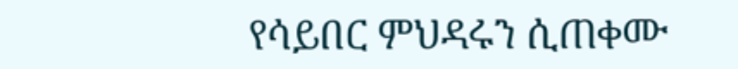የሳይበር ምህዳሩን ሲጠቀሙ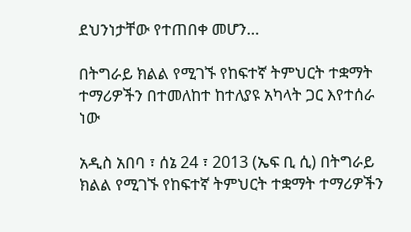ደህንነታቸው የተጠበቀ መሆን…

በትግራይ ክልል የሚገኙ የከፍተኛ ትምህርት ተቋማት ተማሪዎችን በተመለከተ ከተለያዩ አካላት ጋር እየተሰራ ነው

አዲስ አበባ ፣ ሰኔ 24 ፣ 2013 (ኤፍ ቢ ሲ) በትግራይ ክልል የሚገኙ የከፍተኛ ትምህርት ተቋማት ተማሪዎችን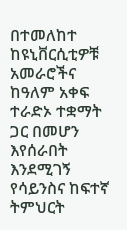በተመለከተ ከዩኒቨርሲቲዎቹ አመራሮችና ከዓለም አቀፍ ተራድኦ ተቋማት ጋር በመሆን እየሰራበት እንደሚገኝ የሳይንስና ከፍተኛ ትምህርት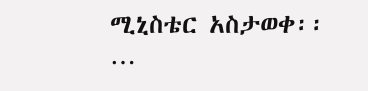ሚኒስቴር አስታወቀ፡፡…